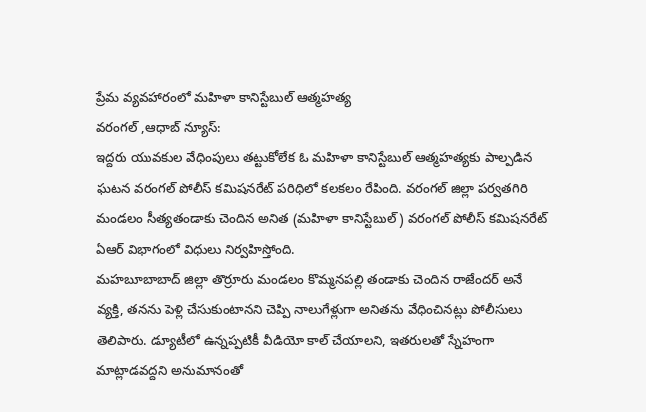ప్రేమ వ్యవహారంలో మహిళా కానిస్టేబుల్ ఆత్మహత్య
వరంగల్ ,ఆధాబ్ న్యూస్:
ఇద్దరు యువకుల వేధింపులు తట్టుకోలేక ఓ మహిళా కానిస్టేబుల్ ఆత్మహత్యకు పాల్పడిన ఘటన వరంగల్ పోలీస్ కమిషనరేట్ పరిధిలో కలకలం రేపింది. వరంగల్ జిల్లా పర్వతగిరి మండలం సీత్యతండాకు చెందిన అనిత (మహిళా కానిస్టేబుల్) వరంగల్ పోలీస్ కమిషనరేట్ ఏఆర్ విభాగంలో విధులు నిర్వహిస్తోంది.
మహబూబాబాద్ జిల్లా తొర్రూరు మండలం కొమ్మనపల్లి తండాకు చెందిన రాజేందర్ అనే వ్యక్తి, తనను పెళ్లి చేసుకుంటానని చెప్పి నాలుగేళ్లుగా అనితను వేధించినట్లు పోలీసులు తెలిపారు. డ్యూటీలో ఉన్నప్పటికీ వీడియో కాల్ చేయాలని, ఇతరులతో స్నేహంగా మాట్లాడవద్దని అనుమానంతో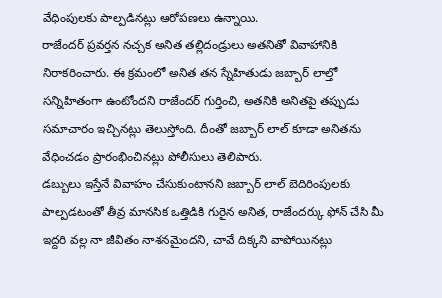వేధింపులకు పాల్పడినట్లు ఆరోపణలు ఉన్నాయి.
రాజేందర్ ప్రవర్తన నచ్చక అనిత తల్లిదండ్రులు అతనితో వివాహానికి నిరాకరించారు. ఈ క్రమంలో అనిత తన స్నేహితుడు జబ్బార్ లాల్తో సన్నిహితంగా ఉంటోందని రాజేందర్ గుర్తించి, అతనికి అనితపై తప్పుడు సమాచారం ఇచ్చినట్లు తెలుస్తోంది. దీంతో జబ్బార్ లాల్ కూడా అనితను వేధించడం ప్రారంభించినట్లు పోలీసులు తెలిపారు.
డబ్బులు ఇస్తేనే వివాహం చేసుకుంటానని జబ్బార్ లాల్ బెదిరింపులకు పాల్పడటంతో తీవ్ర మానసిక ఒత్తిడికి గురైన అనిత, రాజేందర్కు ఫోన్ చేసి మీ ఇద్దరి వల్ల నా జీవితం నాశనమైందని, చావే దిక్కని వాపోయినట్లు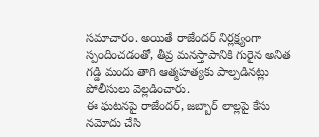సమాచారం. అయితే రాజేందర్ నిర్లక్ష్యంగా స్పందించడంతో, తీవ్ర మనస్తాపానికి గురైన అనిత గడ్డి మందు తాగి ఆత్మహత్యకు పాల్పడినట్లు పోలీసులు వెల్లడించారు.
ఈ ఘటనపై రాజేందర్, జబ్బార్ లాల్లపై కేసు నమోదు చేసి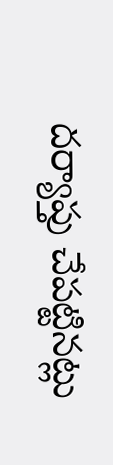దర్యాప్తు చేపట్టినట్లు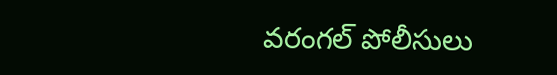వరంగల్ పోలీసులు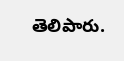తెలిపారు.